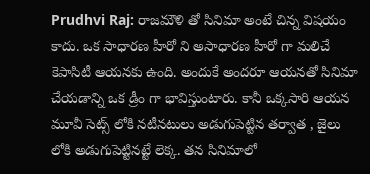Prudhvi Raj: రాజమౌళి తో సినిమా అంటే చిన్న విషయం కాదు. ఒక సాధారణ హీరో ని అసాధారణ హీరో గా మలిచే కెపాసిటీ ఆయనకు ఉంది. అందుకే అందరూ ఆయనతో సినిమా చేయడాన్ని ఒక డ్రీం గా భావిస్తుంటారు. కానీ ఒక్కసారి ఆయన మూవీ సెట్స్ లోకి నటీనటులు అడుగుపెట్టిన తర్వాత , జైలు లోకి అడుగుపెట్టినట్టే లెక్క. తన సినిమాలో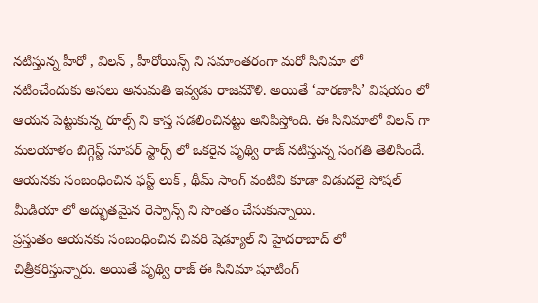నటిస్తున్న హీరో , విలన్ , హీరోయిన్స్ ని సమాంతరంగా మరో సినిమా లో నటించేందుకు అసలు అనుమతి ఇవ్వడు రాజమౌళి. అయితే ‘వారణాసి’ విషయం లో ఆయన పెట్టుకున్న రూల్స్ ని కాస్త సడలించినట్టు అనిపిస్తోంది. ఈ సినిమాలో విలన్ గా మలయాళం బిగ్గెస్ట్ సూపర్ స్టార్స్ లో ఒకరైన పృథ్వి రాజ్ నటిస్తున్న సంగతి తెలిసిందే. ఆయనకు సంబంధించిన ఫస్ట్ లుక్ , థీమ్ సాంగ్ వంటివి కూడా విడుదలై సోషల్ మీడియా లో అద్భుతమైన రెస్పాన్స్ ని సొంతం చేసుకున్నాయి.
ప్రస్తుతం ఆయనకు సంబంధించిన చివరి షెడ్యూల్ ని హైదరాబాద్ లో చిత్రీకరిస్తున్నారు. అయితే పృథ్వి రాజ్ ఈ సినిమా షూటింగ్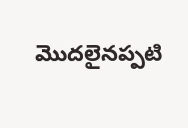మొదలైనప్పటి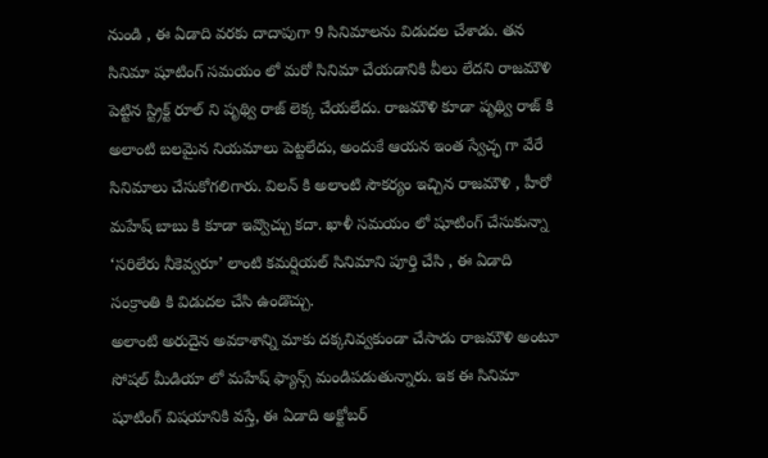నుండి , ఈ ఏడాది వరకు దాదాపుగా 9 సినిమాలను విడుదల చేశాడు. తన సినిమా షూటింగ్ సమయం లో మరో సినిమా చేయడానికి వీలు లేదని రాజమౌళి పెట్టిన స్ట్రిక్ట్ రూల్ ని పృథ్వి రాజ్ లెక్క చేయలేదు. రాజమౌళి కూడా పృథ్వి రాజ్ కి అలాంటి బలమైన నియమాలు పెట్టలేదు, అందుకే ఆయన ఇంత స్వేచ్ఛ గా వేరే సినిమాలు చేసుకోగలిగారు. విలన్ కి అలాంటి సౌకర్యం ఇచ్చిన రాజమౌళి , హీరో మహేష్ బాబు కి కూడా ఇవ్వొచ్చు కదా. ఖాళీ సమయం లో షూటింగ్ చేసుకున్నా ‘సరిలేరు నీకెవ్వరూ’ లాంటి కమర్షియల్ సినిమాని పూర్తి చేసి , ఈ ఏడాది సంక్రాంతి కి విడుదల చేసి ఉండొచ్చు.
అలాంటి అరుదైన అవకాశాన్ని మాకు దక్కనివ్వకుండా చేసాడు రాజమౌళి అంటూ సోషల్ మీడియా లో మహేష్ ఫ్యాన్స్ మండిపడుతున్నారు. ఇక ఈ సినిమా షూటింగ్ విషయానికి వస్తే, ఈ ఏడాది అక్టోబర్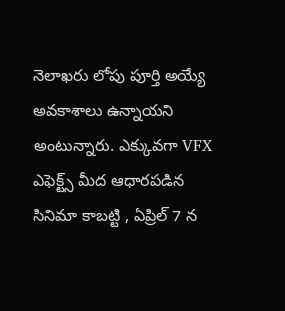నెలాఖరు లోపు పూర్తి అయ్యే అవకాశాలు ఉన్నాయని అంటున్నారు. ఎక్కువగా VFX ఎఫెక్ట్స్ మీద ఆధారపడిన సినిమా కాబట్టి , ఏప్రిల్ 7 న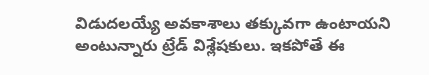విడుదలయ్యే అవకాశాలు తక్కువగా ఉంటాయని అంటున్నారు ట్రేడ్ విశ్లేషకులు. ఇకపోతే ఈ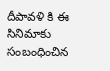దీపావళి కి ఈ సినిమాకు సంబంధించిన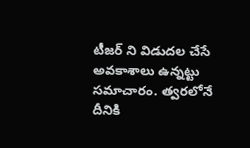టీజర్ ని విడుదల చేసే అవకాశాలు ఉన్నట్టు సమాచారం. త్వరలోనే దీనికి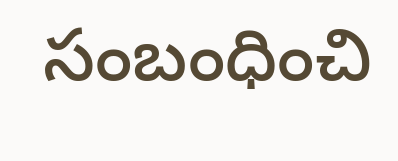సంబంధించి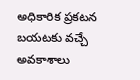అధికారిక ప్రకటన బయటకు వచ్చే అవకాశాలు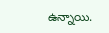ఉన్నాయి.